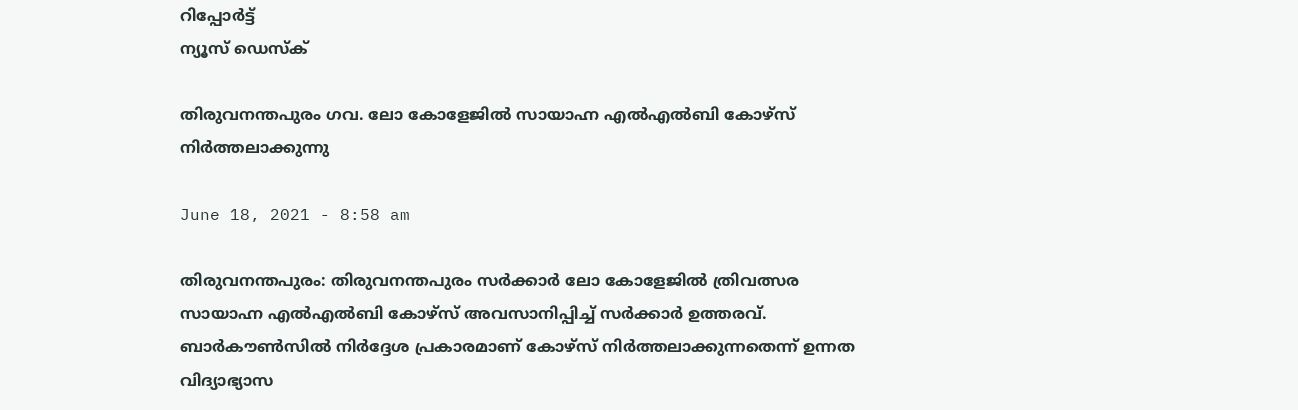റിപ്പോര്‍ട്ട്
ന്യൂസ് ഡെസ്ക്

തിരുവനന്തപുരം ഗവ. ലോ കോളേജില്‍ സായാഹ്ന എല്‍എല്‍ബി കോഴ്‌സ്‌ നിര്‍ത്തലാക്കുന്നു

June 18, 2021 - 8:58 am

തിരുവനന്തപുരം: തിരുവനന്തപുരം സര്‍ക്കാര്‍ ലോ കോളേജില്‍ ത്രിവത്സര സായാഹ്ന എല്‍എല്‍ബി കോഴ്‌സ്‌ അവസാനിപ്പിച്ച്‌ സര്‍ക്കാര്‍ ഉത്തരവ്‌. ബാര്‍കൗണ്‍സില്‍ നിര്‍ദ്ദേശ പ്രകാരമാണ്‌ കോഴ്‌സ്‌ നിര്‍ത്തലാക്കുന്നതെന്ന്‌ ഉന്നത വിദ്യാഭ്യാസ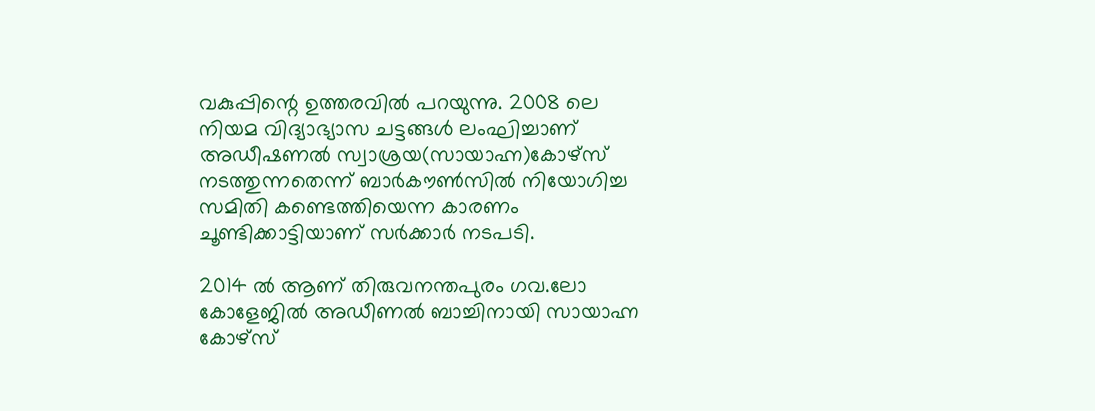വകുപ്പിന്റെ ഉത്തരവില്‍ പറയുന്നു. 2008 ലെ നിയമ വിദ്യാഭ്യാസ ചട്ടങ്ങള്‍ ലംഘിച്ചാണ്‌ അഡീഷണല്‍ സ്വാശ്രയ(സായാഹ്ന)കോഴ്‌സ്‌ നടത്തുന്നതെന്ന്‌ ബാര്‍കൗണ്‍സില്‍ നിയോഗിച്ച സമിതി കണ്ടെത്തിയെന്ന കാരണം ചൂണ്ടിക്കാട്ടിയാണ്‌ സര്‍ക്കാര്‍ നടപടി.

2014 ല്‍ ആണ്‌ തിരുവനന്തപുരം ഗവ.ലോ കോളേജില്‍ അഡീണല്‍ ബാച്ചിനായി സായാഹ്ന കോഴ്‌സ്‌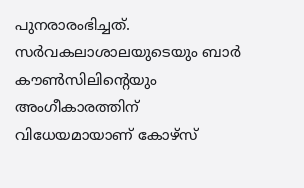പുനരാരംഭിച്ചത്‌. സര്‍വകലാശാലയുടെയും ബാര്‍ കൗണ്‍സിലിന്റെയും അംഗീകാരത്തിന്‌ വിധേയമായാണ്‌ കോഴ്‌സ്‌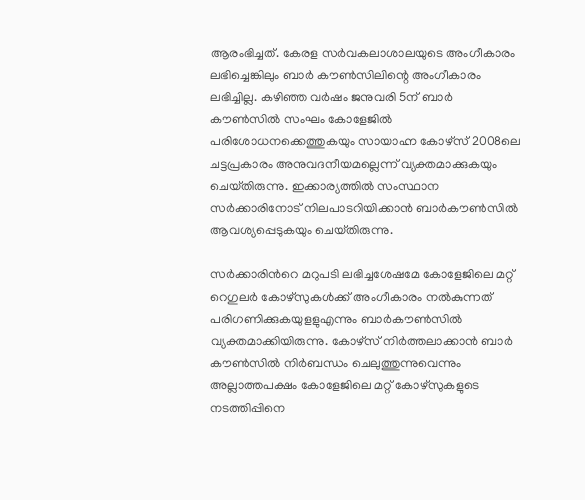ആരംഭിച്ചത്‌. കേരള സര്‍വകലാശാലയുടെ അംഗീകാരം ലഭിച്ചെങ്കിലും ബാര്‍ കൗണ്‍സിലിന്റെ അംഗീകാരം ലഭിച്ചില്ല. കഴിഞ്ഞ വര്‍ഷം ജനുവരി 5ന്‌ ബാര്‍ കൗണ്‍സില്‍ സംഘം കോളേജില്‍ പരിശോധനക്കെത്തുകയും സായാഹ്ന കോഴ്‌സ്‌ 2008ലെ ചട്ടപ്രകാരം അനുവദനീയമല്ലെന്ന്‌ വ്യക്തമാക്കുകയും ചെയ്‌തിരുന്നു. ഇക്കാര്യത്തില്‍ സംസ്ഥാന സര്‍ക്കാരിനോട്‌ നിലപാടറിയിക്കാന്‍ ബാര്‍കൗണ്‍സില്‍ ആവശ്യപ്പെടുകയും ചെയ്‌തിരുന്നു.

സര്‍ക്കാരിന്‍റെ മറുപടി ലഭിച്ചശേഷമേ കോളേജിലെ മറ്റ്‌ റെഗുലര്‍ കോഴ്‌സുകള്‍ക്ക്‌ അംഗീകാരം നല്‍കുന്നത്‌ പരിഗണിക്കുകയുളളുഎന്നും ബാര്‍കൗണ്‍സില്‍ വ്യക്തമാക്കിയിരുന്നു. കോഴ്‌സ്‌ നിര്‍ത്തലാക്കാന്‍ ബാര്‍ കൗണ്‍സില്‍ നിര്‍ബന്ധം ചെലുത്തുന്നുവെന്നും അല്ലാത്തപക്ഷം കോളേജിലെ മറ്റ്‌ കോഴ്‌സുകളുടെ നടത്തിപ്പിനെ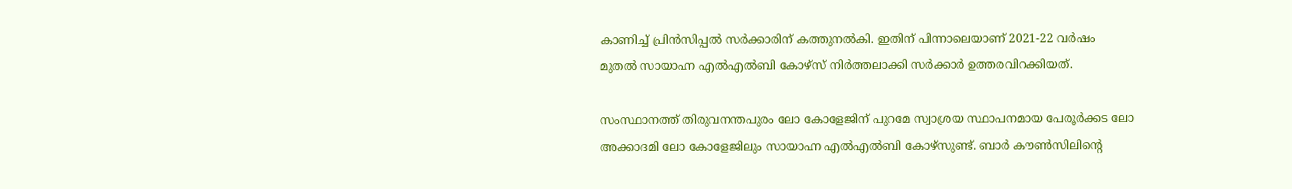കാണിച്ച്‌ പ്രിന്‍സിപ്പല്‍ സര്‍ക്കാരിന്‌ കത്തുനല്‍കി. ഇതിന്‌ പിന്നാലെയാണ്‌ 2021-22 വര്‍ഷം മുതല്‍ സായാഹ്ന എല്‍എല്‍ബി കോഴ്‌സ്‌ നിര്‍ത്തലാക്കി സര്‍ക്കാര്‍ ഉത്തരവിറക്കിയത്‌.

സംസ്ഥാനത്ത്‌ തിരുവനന്തപുരം ലോ കോളേജിന്‌ പുറമേ സ്വാശ്രയ സ്ഥാപനമായ പേരൂര്‍ക്കട ലോ അക്കാദമി ലോ കോളേജിലും സായാഹ്ന എല്‍എല്‍ബി കോഴ്‌സുണ്ട്‌. ബാര്‍ കൗണ്‍സിലിന്‍റെ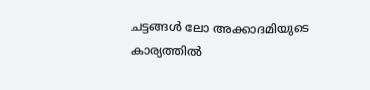ചട്ടങ്ങള്‍ ലോ അക്കാദമിയുടെ കാര്യത്തില്‍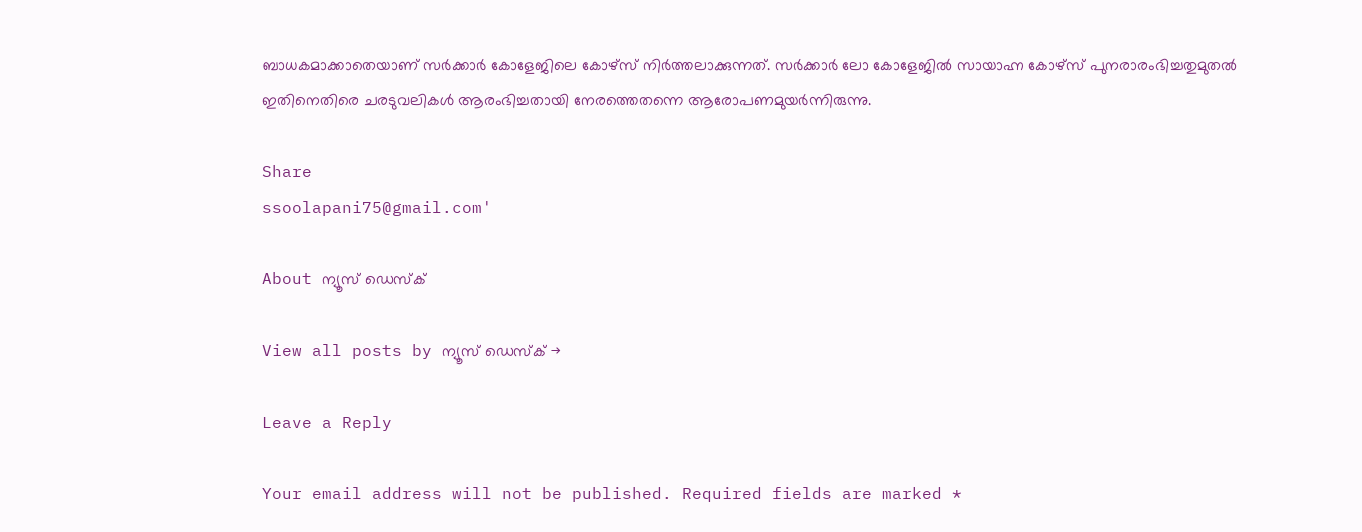ബാധകമാക്കാതെയാണ്‌ സര്‍ക്കാര്‍ കോളേജിലെ കോഴ്‌സ്‌ നിര്‍ത്തലാക്കുന്നത്‌. സര്‍ക്കാര്‍ ലോ കോളേജില്‍ സായാഹ്ന കോഴ്‌സ്‌ പുനരാരംഭിച്ചതുമുതല്‍ ഇതിനെതിരെ ചരടുവലികള്‍ ആരംഭിച്ചതായി നേരത്തെതന്നെ ആരോപണമുയര്‍ന്നിരുന്നു.

Share
ssoolapani75@gmail.com'

About ന്യൂസ് ഡെസ്ക്

View all posts by ന്യൂസ് ഡെസ്ക് →

Leave a Reply

Your email address will not be published. Required fields are marked *